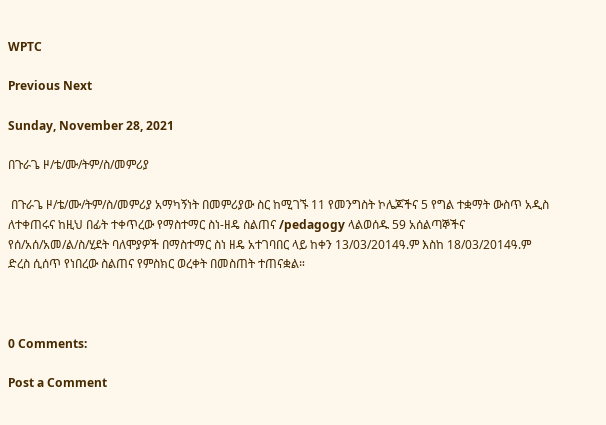WPTC

Previous Next

Sunday, November 28, 2021

በጉራጌ ዞ/ቴ/ሙ/ትም/ስ/መምሪያ

 በጉራጌ ዞ/ቴ/ሙ/ትም/ስ/መምሪያ አማካኝነት በመምሪያው ስር ከሚገኙ 11 የመንግስት ኮሌጆችና 5 የግል ተቋማት ውስጥ አዲስ ለተቀጠሩና ከዚህ በፊት ተቀጥረው የማስተማር ስነ-ዘዴ ስልጠና /pedagogy ላልወሰዱ 59 አሰልጣኞችና የሰ/አሰ/አመ/ል/ስ/ሂደት ባለሞያዎች በማስተማር ስነ ዘዴ አተገባበር ላይ ከቀን 13/03/2014ዓ.ም እስከ 18/03/2014ዓ.ም ድረስ ሲሰጥ የነበረው ስልጠና የምስክር ወረቀት በመስጠት ተጠናቋል።



0 Comments:

Post a Comment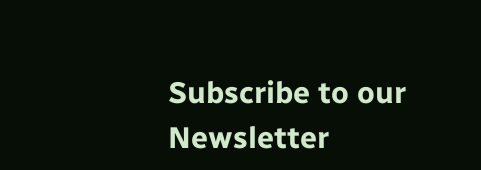Subscribe to our Newsletter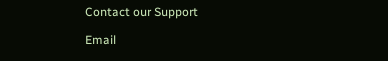Contact our Support

Email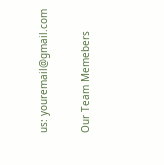us: youremail@gmail.com

Our Team Memebers